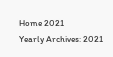Home 2021
Yearly Archives: 2021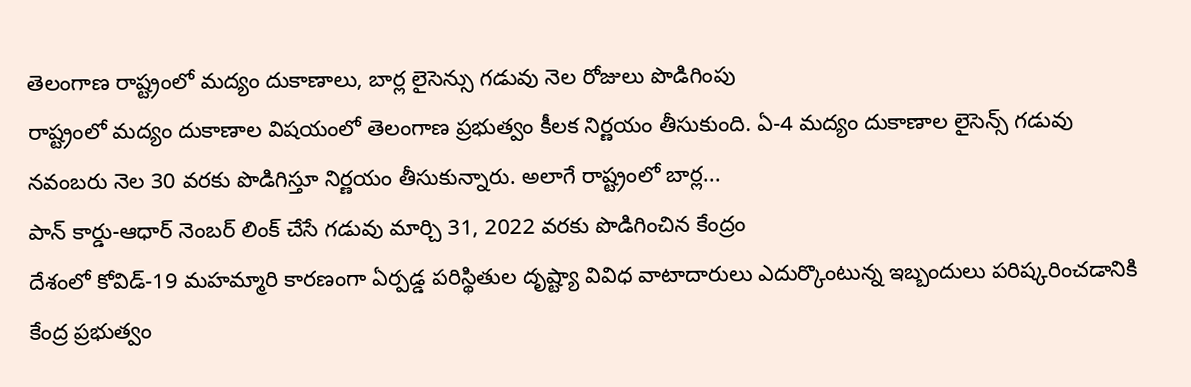తెలంగాణ రాష్ట్రంలో మద్యం దుకాణాలు, బార్ల లైసెన్సు గడువు నెల రోజులు పొడిగింపు
రాష్ట్రంలో మద్యం దుకాణాల విషయంలో తెలంగాణ ప్రభుత్వం కీలక నిర్ణయం తీసుకుంది. ఏ-4 మద్యం దుకాణాల లైసెన్స్ గడువు నవంబరు నెల 30 వరకు పొడిగిస్తూ నిర్ణయం తీసుకున్నారు. అలాగే రాష్ట్రంలో బార్ల...
పాన్ కార్డు-ఆధార్ నెంబర్ లింక్ చేసే గడువు మార్చి 31, 2022 వరకు పొడిగించిన కేంద్రం
దేశంలో కోవిడ్-19 మహమ్మారి కారణంగా ఏర్పడ్డ పరిస్థితుల దృష్ట్యా వివిధ వాటాదారులు ఎదుర్కొంటున్న ఇబ్బందులు పరిష్కరించడానికి కేంద్ర ప్రభుత్వం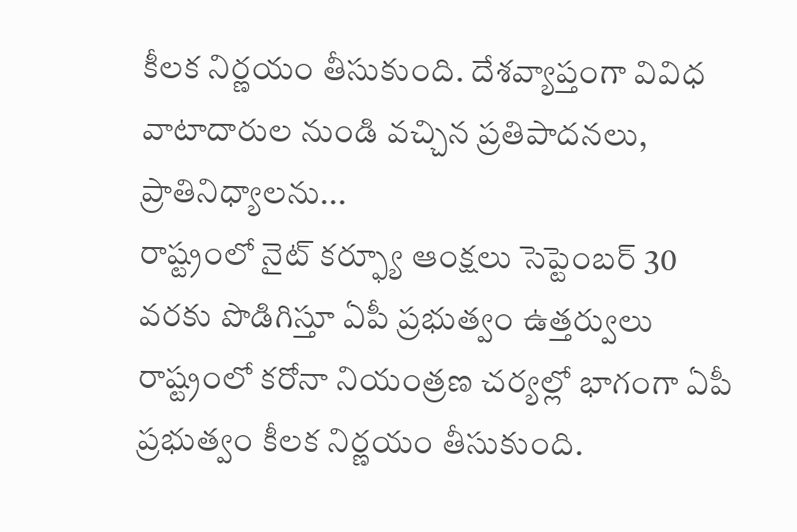కీలక నిర్ణయం తీసుకుంది. దేశవ్యాప్తంగా వివిధ వాటాదారుల నుండి వచ్చిన ప్రతిపాదనలు, ప్రాతినిధ్యాలను...
రాష్ట్రంలో నైట్ కర్ఫ్యూ ఆంక్షలు సెప్టెంబర్ 30 వరకు పొడిగిస్తూ ఏపీ ప్రభుత్వం ఉత్తర్వులు
రాష్ట్రంలో కరోనా నియంత్రణ చర్యల్లో భాగంగా ఏపీ ప్రభుత్వం కీలక నిర్ణయం తీసుకుంది.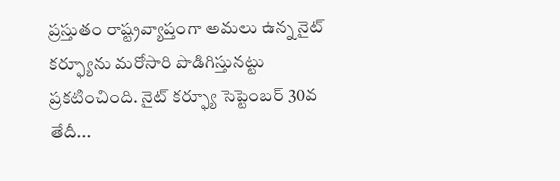ప్రస్తుతం రాష్ట్రవ్యాప్తంగా అమలు ఉన్న నైట్ కర్ఫ్యూను మరోసారి పొడిగిస్తునట్టు ప్రకటించింది. నైట్ కర్ఫ్యూ సెప్టెంబర్ 30వ తేదీ...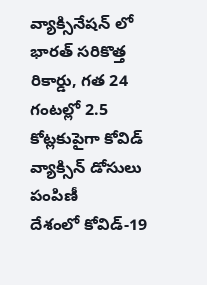వ్యాక్సినేషన్ లో భారత్ సరికొత్త రికార్డు, గత 24 గంటల్లో 2.5 కోట్లకుపైగా కోవిడ్ వ్యాక్సిన్ డోసులు పంపిణీ
దేశంలో కోవిడ్-19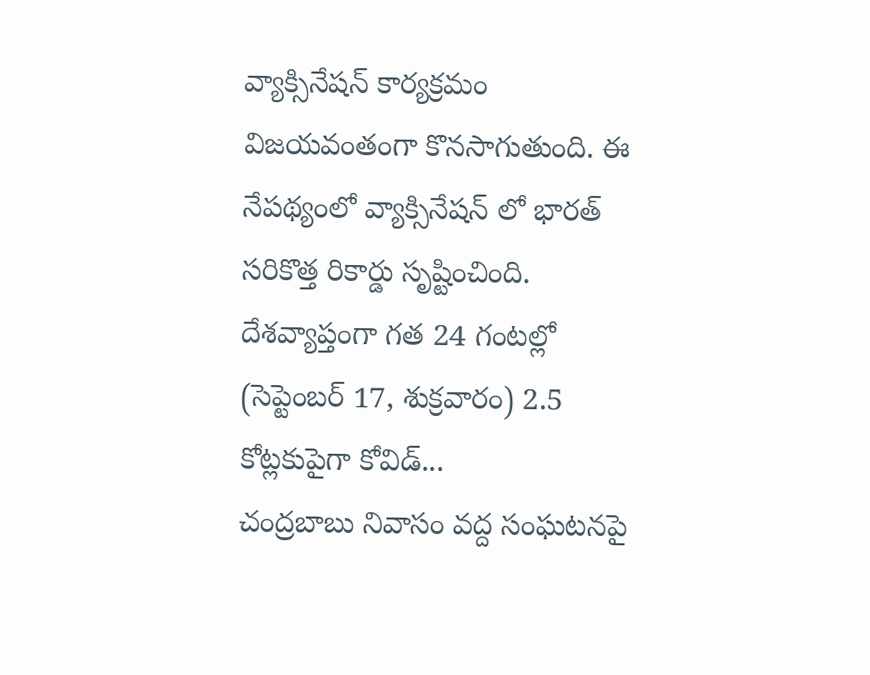వ్యాక్సినేషన్ కార్యక్రమం విజయవంతంగా కొనసాగుతుంది. ఈ నేపథ్యంలో వ్యాక్సినేషన్ లో భారత్ సరికొత్త రికార్డు సృష్టించింది. దేశవ్యాప్తంగా గత 24 గంటల్లో (సెప్టెంబర్ 17, శుక్రవారం) 2.5 కోట్లకుపైగా కోవిడ్...
చంద్రబాబు నివాసం వద్ద సంఘటనపై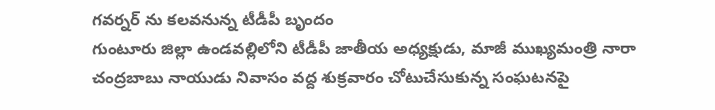గవర్నర్ ను కలవనున్న టీడీపీ బృందం
గుంటూరు జిల్లా ఉండవల్లిలోని టీడీపీ జాతీయ అధ్యక్షుడు, మాజీ ముఖ్యమంత్రి నారా చంద్రబాబు నాయుడు నివాసం వద్ద శుక్రవారం చోటుచేసుకున్న సంఘటనపై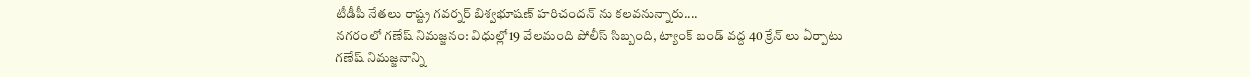టీడీపీ నేతలు రాష్ట్ర గవర్నర్ బిశ్వభూషణ్ హరిచందన్ ను కలవనున్నారు....
నగరంలో గణేష్ నిమజ్జనం: విధుల్లో19 వేలమంది పోలీస్ సిబ్బంది, ట్యాంక్ బండ్ వద్ద 40 క్రేన్ లు ఏర్పాటు
గణేష్ నిమజ్జనాన్ని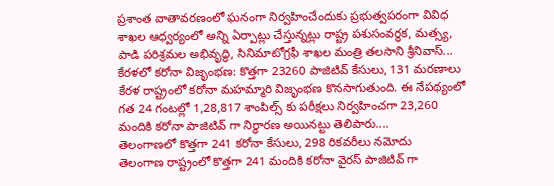ప్రశాంత వాతావరణంలో ఘనంగా నిర్వహించేందుకు ప్రభుత్వపరంగా వివిధ శాఖల ఆధ్వర్యంలో అన్ని ఏర్పాట్లు చేస్తున్నట్లు రాష్ట్ర పశుసంవర్ధక, మత్స్య, పాడి పరిశ్రమల అభివృద్ధి, సినిమాటోగ్రఫీ శాఖల మంత్రి తలసాని శ్రీనివాస్...
కేరళలో కరోనా విజృంభణ: కొత్తగా 23260 పాజిటివ్ కేసులు, 131 మరణాలు
కేరళ రాష్ట్రంలో కరోనా మహమ్మారి విజృంభణ కొనసాగుతుంది. ఈ నేపథ్యంలో గత 24 గంటల్లో 1,28,817 శాంపిల్స్ కు పరీక్షలు నిర్వహించగా 23,260 మందికి కరోనా పాజిటివ్ గా నిర్ధారణ అయినట్టు తెలిపారు....
తెలంగాణలో కొత్తగా 241 కరోనా కేసులు, 298 రికవరీలు నమోదు
తెలంగాణ రాష్ట్రంలో కొత్తగా 241 మందికి కరోనా వైరస్ పాజిటివ్ గా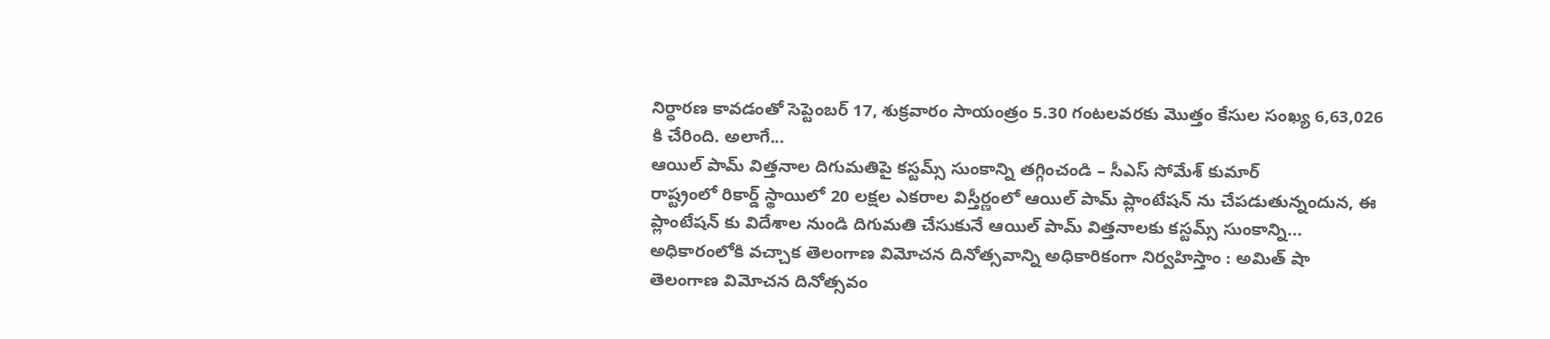నిర్ధారణ కావడంతో సెప్టెంబర్ 17, శుక్రవారం సాయంత్రం 5.30 గంటలవరకు మొత్తం కేసుల సంఖ్య 6,63,026 కి చేరింది. అలాగే...
ఆయిల్ పామ్ విత్తనాల దిగుమతిపై కస్టమ్స్ సుంకాన్ని తగ్గించండి – సీఎస్ సోమేశ్ కుమార్
రాష్ట్రంలో రికార్డ్ స్థాయిలో 20 లక్షల ఎకరాల విస్తీర్ణంలో ఆయిల్ పామ్ ప్లాంటేషన్ ను చేపడుతున్నందున, ఈ ప్లాంటేషన్ కు విదేశాల నుండి దిగుమతి చేసుకునే ఆయిల్ పామ్ విత్తనాలకు కస్టమ్స్ సుంకాన్ని...
అధికారంలోకి వచ్చాక తెలంగాణ విమోచన దినోత్సవాన్ని అధికారికంగా నిర్వహిస్తాం : అమిత్ షా
తెలంగాణ విమోచన దినోత్సవం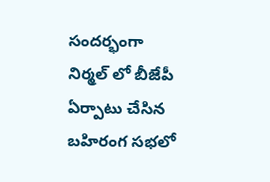సందర్భంగా నిర్మల్ లో బీజేపీ ఏర్పాటు చేసిన బహిరంగ సభలో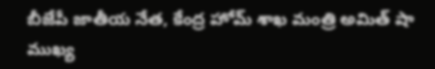బీజేపీ జాతీయ నేత, కేంద్ర హోమ్ శాఖ మంత్రి అమిత్ షా ముఖ్య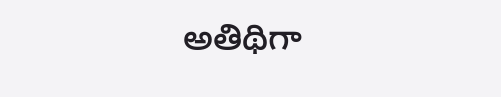అతిథిగా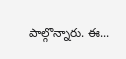పాల్గొన్నారు. ఈ...